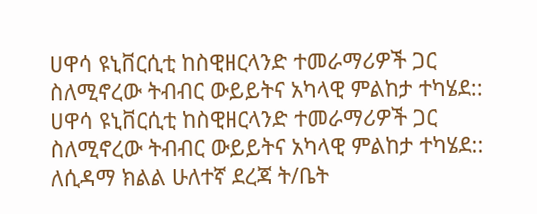ሀዋሳ ዩኒቨርሲቲ ከስዊዘርላንድ ተመራማሪዎች ጋር ስለሚኖረው ትብብር ውይይትና አካላዊ ምልከታ ተካሄደ::
ሀዋሳ ዩኒቨርሲቲ ከስዊዘርላንድ ተመራማሪዎች ጋር ስለሚኖረው ትብብር ውይይትና አካላዊ ምልከታ ተካሄደ::
ለሲዳማ ክልል ሁለተኛ ደረጃ ት/ቤት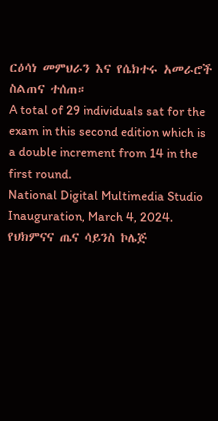ርዕሳነ መምህራን እና የሴክተሩ አመራሮች ስልጠና ተሰጠ።
A total of 29 individuals sat for the exam in this second edition which is a double increment from 14 in the first round.
National Digital Multimedia Studio Inauguration, March 4, 2024.
የህክምናና ጤና ሳይንስ ኮሌጅ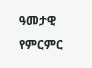ዓመታዊ የምርምር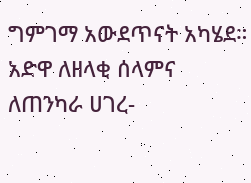ግምገማ አውደጥናት አካሄደ።
አድዋ ለዘላቂ ሰላምና ለጠንካራ ሀገረ-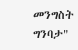መንግስት ግንባታ"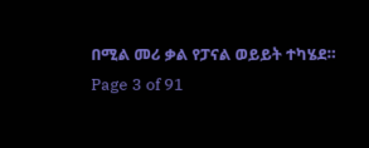በሚል መሪ ቃል የፓናል ወይይት ተካሄደ።
Page 3 of 91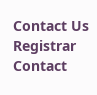Contact Us
Registrar Contact